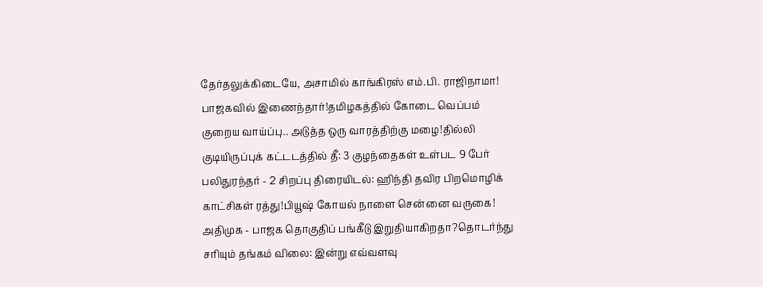தேர்தலுக்கிடையே, அசாமில் காங்கிரஸ் எம்.பி. ராஜிநாமா! பாஜகவில் இணைந்தார்!தமிழகத்தில் கோடை வெப்பம் குறைய வாய்ப்பு.. அடுத்த ஒரு வாரத்திற்கு மழை!தில்லி குடியிருப்புக் கட்டடத்தில் தீ: 3 குழந்தைகள் உள்பட 9 பேர் பலிதுரந்தர் - 2 சிறப்பு திரையிடல்: ஹிந்தி தவிர பிறமொழிக் காட்சிகள் ரத்து!பியூஷ் கோயல் நாளை சென்னை வருகை! அதிமுக - பாஜக தொகுதிப் பங்கீடு இறுதியாகிறதா?தொடர்ந்து சரியும் தங்கம் விலை: இன்று எவ்வளவு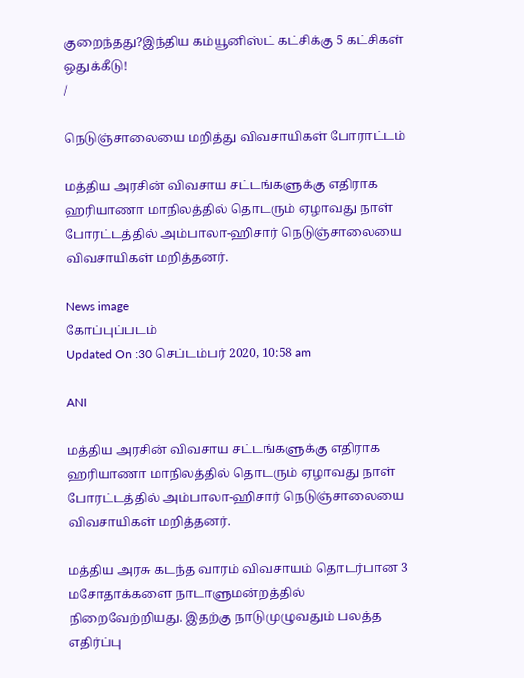குறைந்தது?இந்திய கம்யூனிஸ்ட் கட்சிக்கு 5 கட்சிகள் ஒதுக்கீடு!
/

நெடுஞ்சாலையை மறித்து விவசாயிகள் போராட்டம்

மத்திய அரசின் விவசாய சட்டங்களுக்கு எதிராக ஹரியாணா மாநிலத்தில் தொடரும் ஏழாவது நாள் போரட்டத்தில் அம்பாலா-ஹிசார் நெடுஞ்சாலையை விவசாயிகள் மறித்தனர்.

News image
கோப்புப்படம்
Updated On :30 செப்டம்பர் 2020, 10:58 am

ANI

மத்திய அரசின் விவசாய சட்டங்களுக்கு எதிராக ஹரியாணா மாநிலத்தில் தொடரும் ஏழாவது நாள் போரட்டத்தில் அம்பாலா-ஹிசார் நெடுஞ்சாலையை விவசாயிகள் மறித்தனர்.

மத்திய அரசு கடந்த வாரம் விவசாயம் தொடர்பான 3 மசோதாக்களை நாடாளுமன்றத்தில் நிறைவேற்றியது. இதற்கு நாடுமுழுவதும் பலத்த எதிர்ப்பு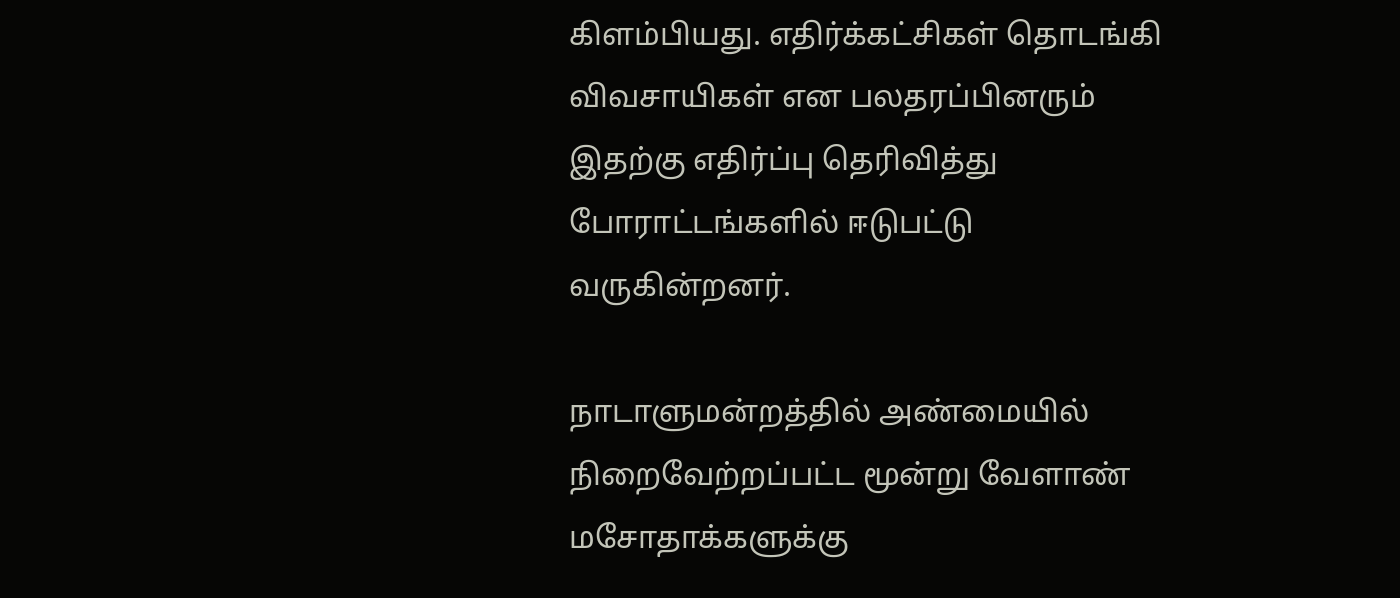கிளம்பியது. எதிர்க்கட்சிகள் தொடங்கி விவசாயிகள் என பலதரப்பினரும் இதற்கு எதிர்ப்பு தெரிவித்து போராட்டங்களில் ஈடுபட்டு வருகின்றனர்.

நாடாளுமன்றத்தில் அண்மையில் நிறைவேற்றப்பட்ட மூன்று வேளாண் மசோதாக்களுக்கு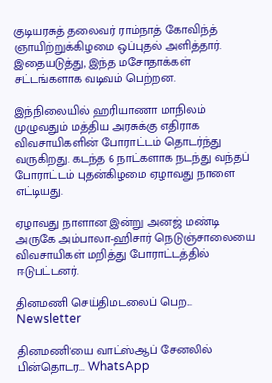குடியரசுத் தலைவர் ராம்நாத் கோவிந்த் ஞாயிற்றுக்கிழமை ஒப்புதல் அளித்தார். இதையடுத்து, இந்த மசோதாக்கள் சட்டங்களாக வடிவம் பெற்றன.

இந்நிலையில் ஹரியாணா மாநிலம் முழுவதும் மத்திய அரசுக்கு எதிராக விவசாயிகளின் போராட்டம் தொடர்ந்து வருகிறது. கடந்த 6 நாட்களாக நடந்து வந்தப் போராட்டம் புதன்கிழமை ஏழாவது நாளை எட்டியது.

ஏழாவது நாளான இன்று அனஜ் மண்டி அருகே அம்பாலா-ஹிசார் நெடுஞ்சாலையை விவசாயிகள் மறித்து போராட்டத்தில் ஈடுபட்டனர்.

தினமணி செய்திமடலைப் பெற... Newsletter

தினமணி'யை வாட்ஸ்ஆப் சேனலில் பின்தொடர... WhatsApp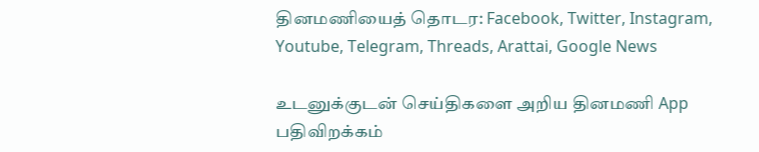தினமணியைத் தொடர: Facebook, Twitter, Instagram, Youtube, Telegram, Threads, Arattai, Google News

உடனுக்குடன் செய்திகளை அறிய தினமணி App பதிவிறக்கம்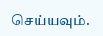செய்யவும்.